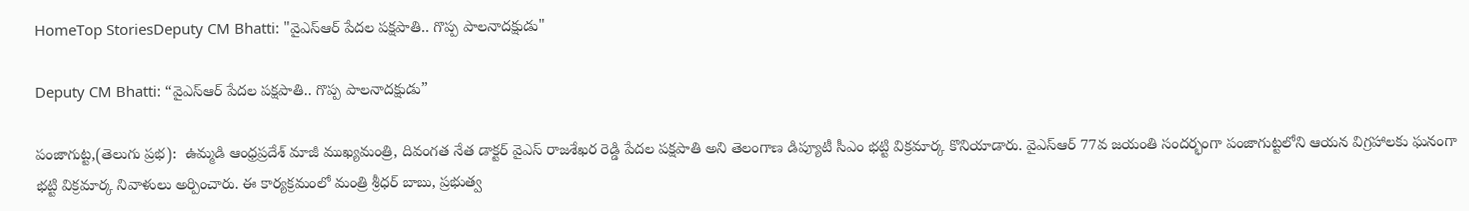HomeTop StoriesDeputy CM Bhatti: "వైఎస్‌ఆర్‌ పేదల పక్షపాతి.. గొప్ప పాలనాదక్షుడు"

Deputy CM Bhatti: “వైఎస్‌ఆర్‌ పేదల పక్షపాతి.. గొప్ప పాలనాదక్షుడు”

పంజాగుట్ట‌,(తెలుగు ప్రభ):  ఉమ్మడి ఆంధ్రప్రదేశ్‌ మాజీ ముఖ్యమంత్రి, దివంగత నేత డాక్టర్‌ వైఎస్ రాజశేఖర రెడ్డి పేదల పక్షపాతి అని తెలంగాణ డిప్యూటీ సీఎం భ‌ట్టి విక్రమార్క కొనియాడారు. వైఎస్‌ఆర్‌ 77వ జయంతి సందర్భంగా పంజాగుట్ట‌లోని ఆయ‌న విగ్ర‌హాల‌కు ఘనంగా భ‌ట్టి విక్ర‌మార్క నివాళులు అర్పించారు. ఈ కార్య‌క్ర‌మంలో మంత్రి శ్రీధ‌ర్ బాబు, ప్ర‌భుత్వ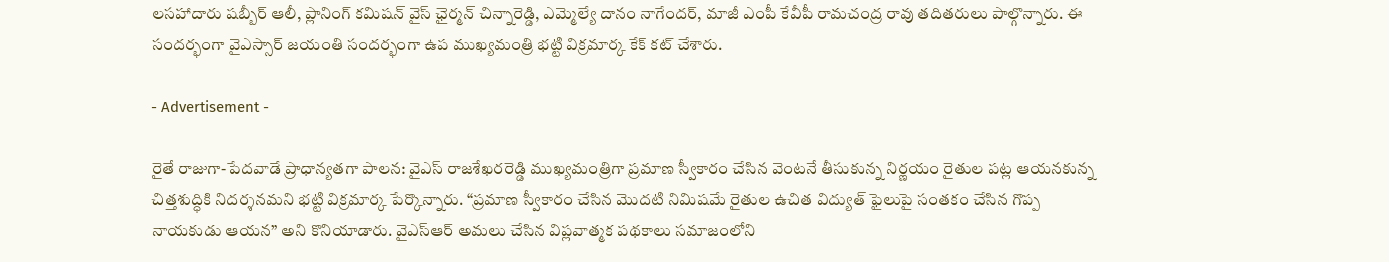ల‌స‌హాదారు ష‌బ్బీర్ ఆలీ, ప్లానింగ్ క‌మిష‌న్ వైస్ ఛైర్మ‌న్ చిన్నారెడ్డి, ఎమ్మెల్యే దానం నాగేంద‌ర్, మాజీ ఎంపీ కేవీపీ రామ‌చంద్ర రావు త‌దిత‌రులు పాల్గొన్నారు. ఈ సంద‌ర్భంగా వైఎస్సార్ జ‌యంతి సంద‌ర్భంగా ఉప ముఖ్య‌మంత్రి భ‌ట్టి విక్ర‌మార్క కేక్ క‌ట్ చేశారు.

- Advertisement -

రైతే రాజుగా-పేదవాడే ప్రాధాన్యతగా పాలన: వైఎస్‌ రాజశేఖరరెడ్డి ముఖ్యమంత్రిగా ప్రమాణ స్వీకారం చేసిన వెంటనే తీసుకున్న నిర్ణయం రైతుల పట్ల ఆయనకున్న చిత్తశుద్ధికి నిదర్శనమని భట్టి విక్రమార్క పేర్కొన్నారు. “ప్రమాణ స్వీకారం చేసిన మొదటి నిమిషమే రైతుల ఉచిత విద్యుత్ ఫైలుపై సంతకం చేసిన గొప్ప నాయకుడు ఆయన” అని కొనియాడారు. వైఎస్‌ఆర్‌ అమలు చేసిన విప్లవాత్మక పథకాలు సమాజంలోని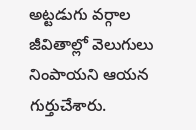అట్టడుగు వర్గాల జీవితాల్లో వెలుగులు నింపాయని ఆయన గుర్తుచేశారు.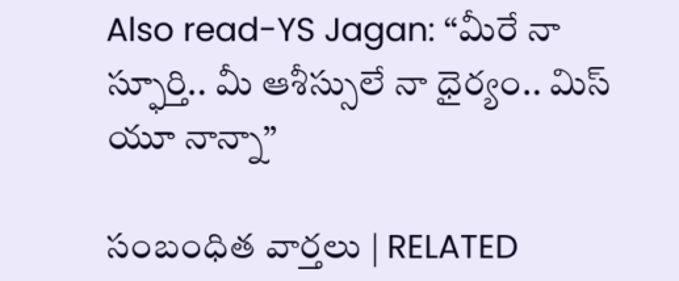Also read-YS Jagan: “మీరే నా స్ఫూర్తి.. మీ ఆశీస్సులే నా ధైర్యం.. మిస్ యూ నాన్నా”

సంబంధిత వార్తలు | RELATED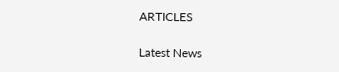ARTICLES

Latest News